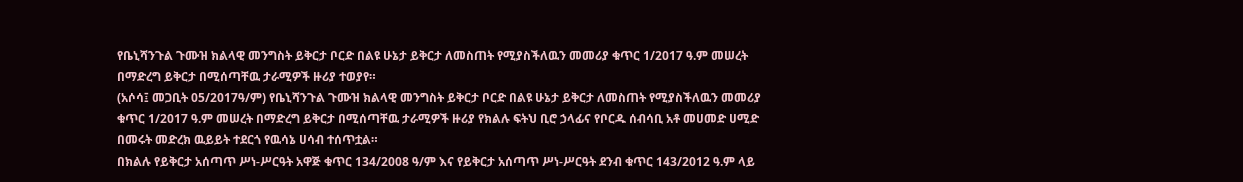የቤኒሻንጉል ጉሙዝ ክልላዊ መንግስት ይቅርታ ቦርድ በልዩ ሁኔታ ይቅርታ ለመስጠት የሚያስችለዉን መመሪያ ቁጥር 1/2017 ዓ.ም መሠረት በማድረግ ይቅርታ በሚሰጣቸዉ ታራሚዎች ዙሪያ ተወያየ።
(አሶሳ፤ መጋቢት 05/2017ዓ/ም) የቤኒሻንጉል ጉሙዝ ክልላዊ መንግስት ይቅርታ ቦርድ በልዩ ሁኔታ ይቅርታ ለመስጠት የሚያስችለዉን መመሪያ ቁጥር 1/2017 ዓ.ም መሠረት በማድረግ ይቅርታ በሚሰጣቸዉ ታራሚዎች ዙሪያ የክልሉ ፍትህ ቢሮ ኃላፊና የቦርዱ ሰብሳቢ አቶ መሀመድ ሀሚድ በመሩት መድረክ ዉይይት ተደርጎ የዉሳኔ ሀሳብ ተሰጥቷል።
በክልሉ የይቅርታ አሰጣጥ ሥነ-ሥርዓት አዋጅ ቁጥር 134/2008 ዓ/ም እና የይቅርታ አሰጣጥ ሥነ-ሥርዓት ደንብ ቁጥር 143/2012 ዓ.ም ላይ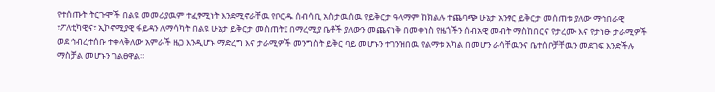የተሰጡት ትርጉሞች በልዩ መመሪያዉም ተፈፃሚነት እንደሚኖራቸዉ የቦርዱ ሰብሳቢ አስታዉሰዉ የይቅርታ ዓላማም ከክልሉ ተጨባጭ ሁኔታ አንፃር ይቅርታ መሰጠቱ ያለው ማኅበራዊ ፣ፖለቲካዊና፣ ኢኮኖሚያዊ ፋይዳን ለማሳካት በልዩ ሁኔታ ይቅርታ መስጠት፤ በማረሚያ ቤቶች ያለውን መጨናነቅ በመቀነስ የዜጎችን ሰብአዊ መብት ማስከበርና የታረሙ እና የታነፁ ታራሚዎች ወደ ኅብረተሰቡ ተቀላቅለው አምራች ዜጋ እንዲሆኑ ማድረግ እና ታራሚዎች መንግስት ይቅር ባይ መሆኑን ተገንዝበዉ የልማቱ አካል በመሆን ራሳቸዉንና ቤተሰቦቻቸዉን መደገፍ እንድችሉ ማስቻል መሆኑን ገልፀዋል።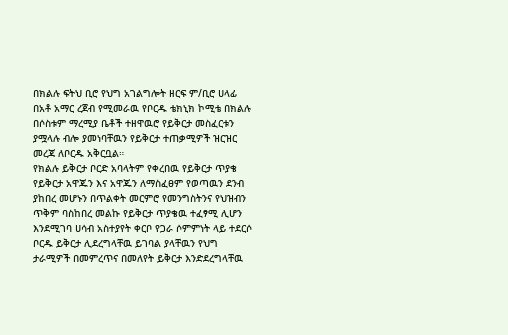በክልሉ ፍትህ ቢሮ የህግ አገልግሎት ዘርፍ ም/ቢሮ ሀላፊ በአቶ አማር ረጀብ የሚመራዉ የቦርዱ ቴክኒክ ኮሚቴ በክልሉ በሶስቱም ማረሚያ ቤቶች ተዘዋዉሮ የይቅርታ መስፈርቱን ያሟላሉ ብሎ ያመነባቸዉን የይቅርታ ተጠቃሚዎች ዝርዝር መረጃ ለቦርዱ አቅርቧል።
የክልሉ ይቅርታ ቦርድ አባላትም የቀረበዉ የይቅርታ ጥያቄ የይቅርታ አዋጁን እና አዋጁን ለማስፈፀም የወጣዉን ደንብ ያከበረ መሆኑን በጥልቀት መርምሮ የመንግስትንና የህዝብን ጥቅም ባስከበረ መልኩ የይቅርታ ጥያቄዉ ተፈፃሚ ሊሆን እንደሚገባ ሀሳብ አስተያየት ቀርቦ የጋራ ሶምምነት ላይ ተደርሶ ቦርዱ ይቅርታ ሊደረግላቸዉ ይገባል ያላቸዉን የህግ ታራሚዎች በመምረጥና በመለየት ይቅርታ እንድደረግላቸዉ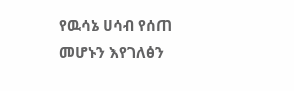የዉሳኔ ሀሳብ የሰጠ መሆኑን እየገለፅን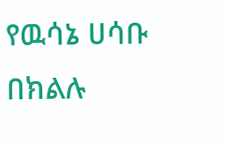የዉሳኔ ሀሳቡ በክልሉ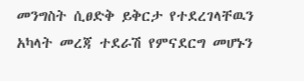መንግስት ሲፀድቅ ይቅርታ የተደረገላቸዉን አካላት መረጃ ተደራሽ የምናደርግ መሆኑን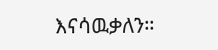እናሳዉቃለን።